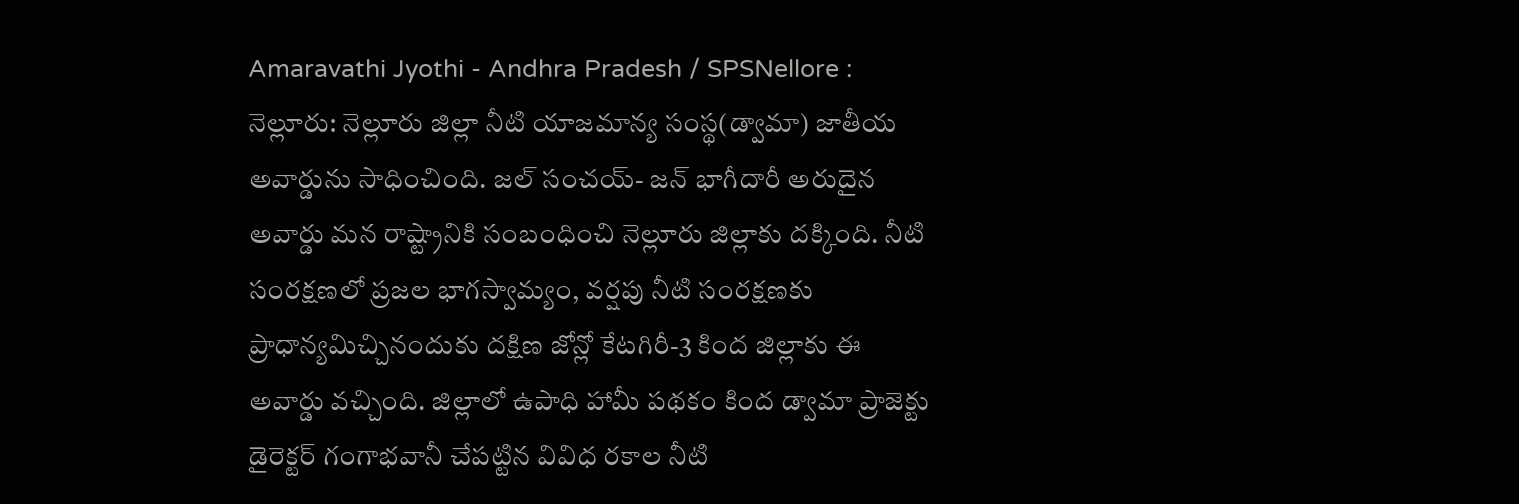Amaravathi Jyothi - Andhra Pradesh / SPSNellore : నెల్లూరు: నెల్లూరు జిల్లా నీటి యాజమాన్య సంస్థ(డ్వామా) జాతీయ అవార్డును సాధించింది. జల్ సంచయ్- జన్ భాగీదారీ అరుదైన అవార్డు మన రాష్ట్రానికి సంబంధించి నెల్లూరు జిల్లాకు దక్కింది. నీటి సంరక్షణలో ప్రజల భాగస్వామ్యం, వర్షపు నీటి సంరక్షణకు ప్రాధాన్యమిచ్చినందుకు దక్షిణ జోన్లో కేటగిరీ-3 కింద జిల్లాకు ఈ అవార్డు వచ్చింది. జిల్లాలో ఉపాధి హామీ పథకం కింద డ్వామా ప్రాజెక్టు డైరెక్టర్ గంగాభవానీ చేపట్టిన వివిధ రకాల నీటి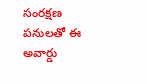సంరక్షణ పనులతో ఈ అవార్డు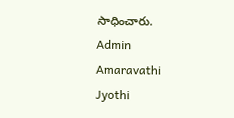సాధించారు.
Admin
Amaravathi Jyothi